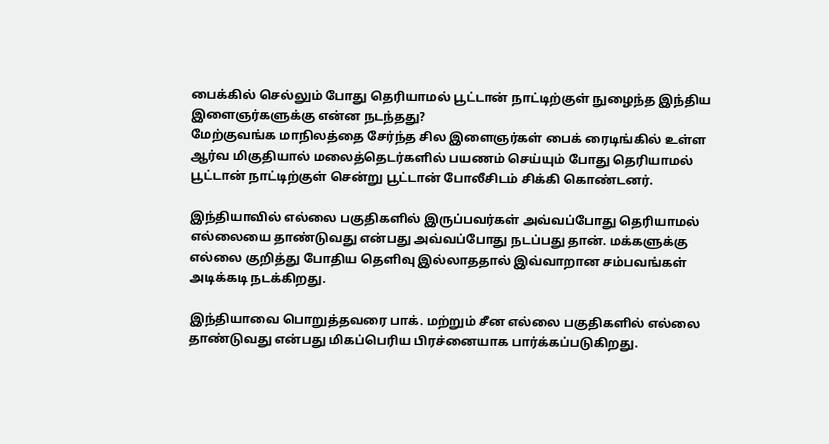பைக்கில் செல்லும் போது தெரியாமல் பூட்டான் நாட்டிற்குள் நுழைந்த இந்திய இளைஞர்களுக்கு என்ன நடந்தது?
மேற்குவங்க மாநிலத்தை சேர்ந்த சில இளைஞர்கள் பைக் ரைடிங்கில் உள்ள ஆர்வ மிகுதியால் மலைத்தெடர்களில் பயணம் செய்யும் போது தெரியாமல் பூட்டான் நாட்டிற்குள் சென்று பூட்டான் போலீசிடம் சிக்கி கொண்டனர்.

இந்தியாவில் எல்லை பகுதிகளில் இருப்பவர்கள் அவ்வப்போது தெரியாமல் எல்லையை தாண்டுவது என்பது அவ்வப்போது நடப்பது தான். மக்களுக்கு எல்லை குறித்து போதிய தெளிவு இல்லாததால் இவ்வாறான சம்பவங்கள் அடிக்கடி நடக்கிறது.

இந்தியாவை பொறுத்தவரை பாக். மற்றும் சீன எல்லை பகுதிகளில் எல்லை தாண்டுவது என்பது மிகப்பெரிய பிரச்னையாக பார்க்கப்படுகிறது.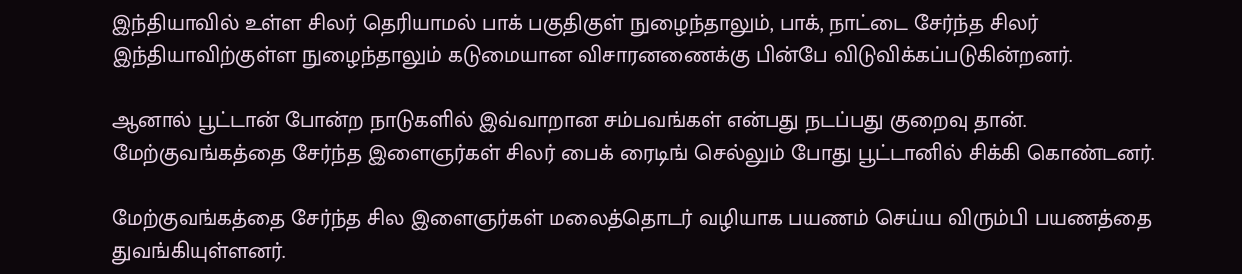இந்தியாவில் உள்ள சிலர் தெரியாமல் பாக் பகுதிகுள் நுழைந்தாலும், பாக், நாட்டை சேர்ந்த சிலர் இந்தியாவிற்குள்ள நுழைந்தாலும் கடுமையான விசாரனணைக்கு பின்பே விடுவிக்கப்படுகின்றனர்.

ஆனால் பூட்டான் போன்ற நாடுகளில் இவ்வாறான சம்பவங்கள் என்பது நடப்பது குறைவு தான். மேற்குவங்கத்தை சேர்ந்த இளைஞர்கள் சிலர் பைக் ரைடிங் செல்லும் போது பூட்டானில் சிக்கி கொண்டனர்.

மேற்குவங்கத்தை சேர்ந்த சில இளைஞர்கள் மலைத்தொடர் வழியாக பயணம் செய்ய விரும்பி பயணத்தை துவங்கியுள்ளனர்.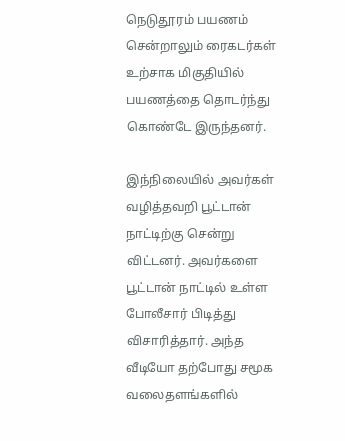நெடுதூரம் பயணம் சென்றாலும் ரைகடர்கள் உற்சாக மிகுதியில் பயணத்தை தொடர்ந்து கொண்டே இருந்தனர்.

இந்நிலையில் அவர்கள் வழித்தவறி பூட்டான் நாட்டிற்கு சென்று விட்டனர். அவர்களை பூட்டான் நாட்டில் உள்ள போலீசார் பிடித்து விசாரித்தார். அந்த வீடியோ தற்போது சமூக வலைதளங்களில்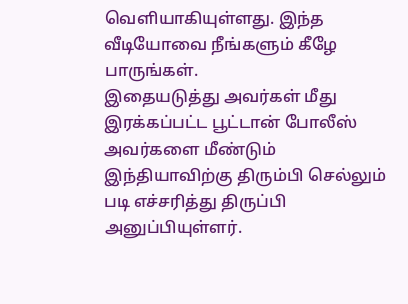வெளியாகியுள்ளது. இந்த வீடியோவை நீங்களும் கீழே பாருங்கள்.
இதையடுத்து அவர்கள் மீது இரக்கப்பட்ட பூட்டான் போலீஸ் அவர்களை மீண்டும் இந்தியாவிற்கு திரும்பி செல்லும் படி எச்சரித்து திருப்பி அனுப்பியுள்ளர்.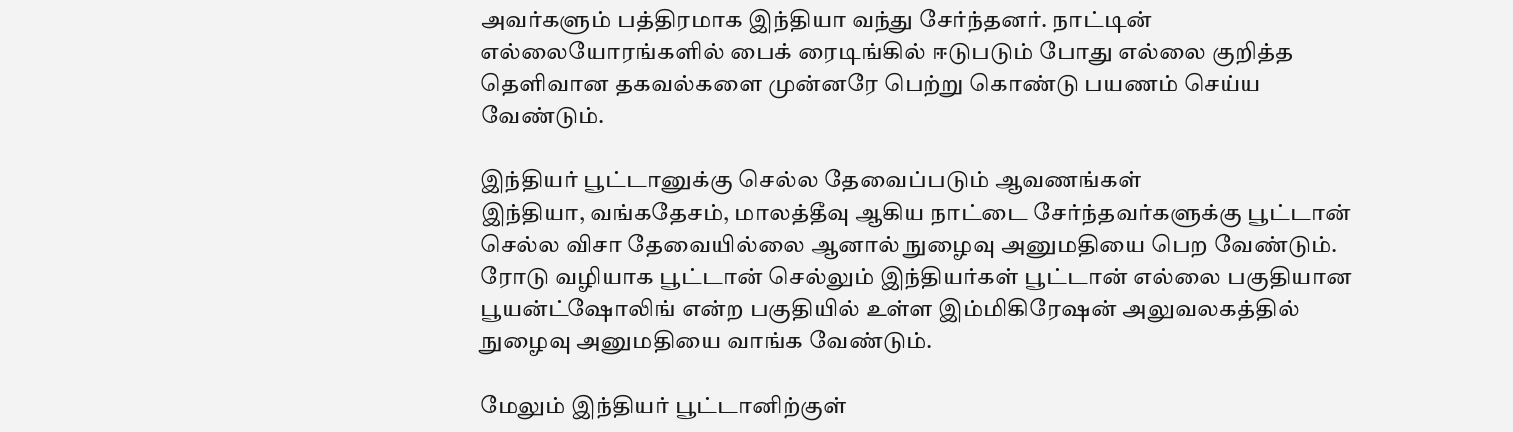அவர்களும் பத்திரமாக இந்தியா வந்து சேர்ந்தனர். நாட்டின் எல்லையோரங்களில் பைக் ரைடிங்கில் ஈடுபடும் போது எல்லை குறித்த தெளிவான தகவல்களை முன்னரே பெற்று கொண்டு பயணம் செய்ய வேண்டும்.

இந்தியர் பூட்டானுக்கு செல்ல தேவைப்படும் ஆவணங்கள்
இந்தியா, வங்கதேசம், மாலத்தீவு ஆகிய நாட்டை சேர்ந்தவர்களுக்கு பூட்டான் செல்ல விசா தேவையில்லை ஆனால் நுழைவு அனுமதியை பெற வேண்டும்.
ரோடு வழியாக பூட்டான் செல்லும் இந்தியர்கள் பூட்டான் எல்லை பகுதியான பூயன்ட்ஷோலிங் என்ற பகுதியில் உள்ள இம்மிகிரேஷன் அலுவலகத்தில் நுழைவு அனுமதியை வாங்க வேண்டும்.

மேலும் இந்தியர் பூட்டானிற்குள்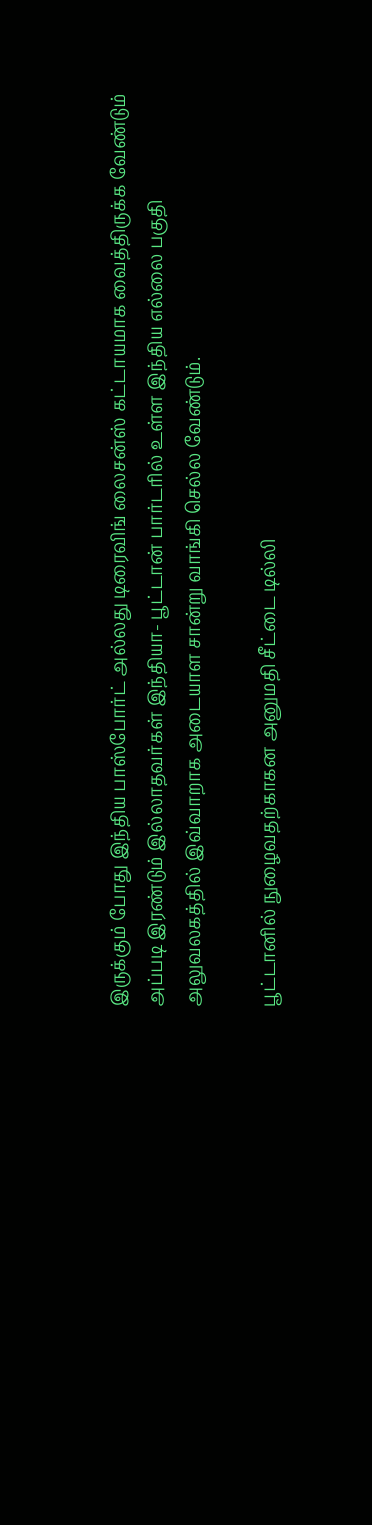இருக்கும் போது இந்திய பாஸ்போர்ட் அல்லது டிரைவிங் லைசன்ஸ் கட்டாயமாக வைத்திருக்க வேண்டும் அப்படி இரண்டும் இல்லாதவர்கள் இந்தியா- பூட்டான் பார்டரில் உள்ள இந்திய எல்லை பகுதி அலுவலகத்தில் இவ்வாறாக அடையாள சான்று வாங்கி செல்ல வேண்டும்.

பூட்டானில் நுழைவதற்காகன அனுமதி சீட்டை டில்லி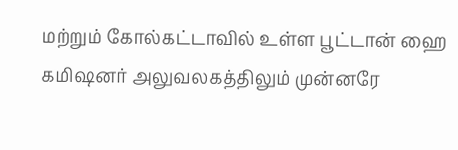மற்றும் கோல்கட்டாவில் உள்ள பூட்டான் ஹை கமிஷனர் அலுவலகத்திலும் முன்னரே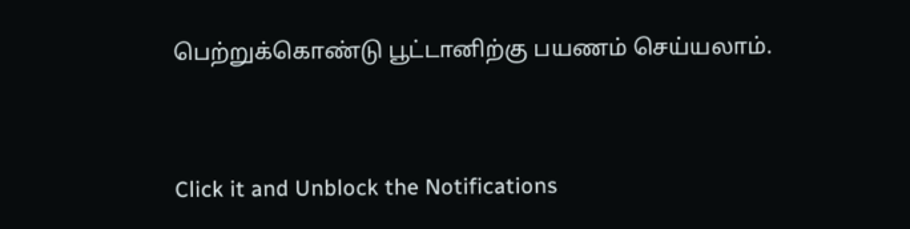பெற்றுக்கொண்டு பூட்டானிற்கு பயணம் செய்யலாம்.


Click it and Unblock the Notifications